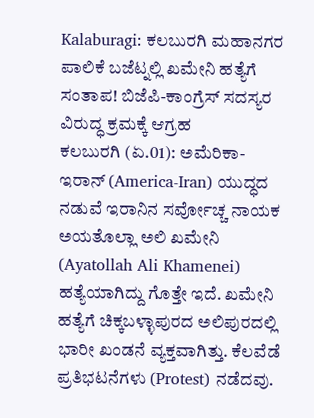Kalaburagi: ಕಲಬುರಗಿ ಮಹಾನಗರ ಪಾಲಿಕೆ ಬಜೆಟ್ನಲ್ಲಿ ಖಮೇನಿ ಹತ್ಯೆಗೆ ಸಂತಾಪ! ಬಿಜೆಪಿ-ಕಾಂಗ್ರೆಸ್ ಸದಸ್ಯರ ವಿರುದ್ಧ ಕ್ರಮಕ್ಕೆ ಆಗ್ರಹ
ಕಲಬುರಗಿ (ಏ.01): ಅಮೆರಿಕಾ-ಇರಾನ್ (America-Iran) ಯುದ್ಧದ ನಡುವೆ ಇರಾನಿನ ಸರ್ವೋಚ್ಚ ನಾಯಕ ಅಯತೊಲ್ಲಾ ಅಲಿ ಖಮೇನಿ (Ayatollah Ali Khamenei) ಹತ್ಯೆಯಾಗಿದ್ದು ಗೊತ್ತೇ ಇದೆ. ಖಮೇನಿ ಹತ್ಯೆಗೆ ಚಿಕ್ಕಬಳ್ಳಾಪುರದ ಅಲಿಪುರದಲ್ಲಿ ಭಾರೀ ಖಂಡನೆ ವ್ಯಕ್ತವಾಗಿತ್ತು. ಕೆಲವೆಡೆ ಪ್ರತಿಭಟನೆಗಳು (Protest) ನಡೆದವು.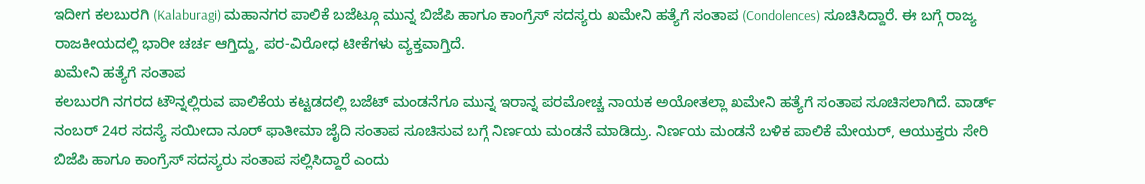ಇದೀಗ ಕಲಬುರಗಿ (Kalaburagi) ಮಹಾನಗರ ಪಾಲಿಕೆ ಬಜೆಟ್ಗೂ ಮುನ್ನ ಬಿಜೆಪಿ ಹಾಗೂ ಕಾಂಗ್ರೆಸ್ ಸದಸ್ಯರು ಖಮೇನಿ ಹತ್ಯೆಗೆ ಸಂತಾಪ (Condolences) ಸೂಚಿಸಿದ್ದಾರೆ. ಈ ಬಗ್ಗೆ ರಾಜ್ಯ ರಾಜಕೀಯದಲ್ಲಿ ಭಾರೀ ಚರ್ಚ ಆಗ್ತಿದ್ದು, ಪರ-ವಿರೋಧ ಟೀಕೆಗಳು ವ್ಯಕ್ತವಾಗ್ತಿದೆ.
ಖಮೇನಿ ಹತ್ಯೆಗೆ ಸಂತಾಪ
ಕಲಬುರಗಿ ನಗರದ ಟೌನ್ನಲ್ಲಿರುವ ಪಾಲಿಕೆಯ ಕಟ್ಟಡದಲ್ಲಿ ಬಜೆಟ್ ಮಂಡನೆಗೂ ಮುನ್ನ ಇರಾನ್ನ ಪರಮೋಚ್ಚ ನಾಯಕ ಅಯೋತಲ್ಲಾ ಖಮೇನಿ ಹತ್ಯೆಗೆ ಸಂತಾಪ ಸೂಚಿಸಲಾಗಿದೆ. ವಾರ್ಡ್ ನಂಬರ್ 24ರ ಸದಸ್ಯೆ ಸಯೀದಾ ನೂರ್ ಫಾತೀಮಾ ಜೈದಿ ಸಂತಾಪ ಸೂಚಿಸುವ ಬಗ್ಗೆ ನಿರ್ಣಯ ಮಂಡನೆ ಮಾಡಿದ್ರು. ನಿರ್ಣಯ ಮಂಡನೆ ಬಳಿಕ ಪಾಲಿಕೆ ಮೇಯರ್, ಆಯುಕ್ತರು ಸೇರಿ ಬಿಜೆಪಿ ಹಾಗೂ ಕಾಂಗ್ರೆಸ್ ಸದಸ್ಯರು ಸಂತಾಪ ಸಲ್ಲಿಸಿದ್ದಾರೆ ಎಂದು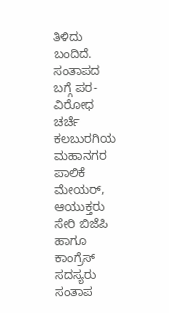ತಿಳಿದು ಬಂದಿದೆ.
ಸಂತಾಪದ ಬಗ್ಗೆ ಪರ-ವಿರೋಧ ಚರ್ಚೆ
ಕಲಬುರಗಿಯ ಮಹಾನಗರ ಪಾಲಿಕೆ ಮೇಯರ್, ಆಯುಕ್ತರು ಸೇರಿ ಬಿಜೆಪಿ ಹಾಗೂ ಕಾಂಗ್ರೆಸ್ ಸದಸ್ಯರು ಸಂತಾಪ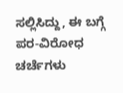ಸಲ್ಲಿಸಿದ್ದು, ಈ ಬಗ್ಗೆ ಪರ-ವಿರೋಧ ಚರ್ಚೆಗಳು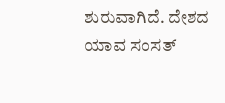ಶುರುವಾಗಿದೆ. ದೇಶದ ಯಾವ ಸಂಸತ್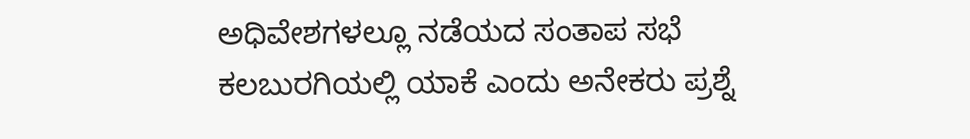ಅಧಿವೇಶಗಳಲ್ಲೂ ನಡೆಯದ ಸಂತಾಪ ಸಭೆ ಕಲಬುರಗಿಯಲ್ಲಿ ಯಾಕೆ ಎಂದು ಅನೇಕರು ಪ್ರಶ್ನೆ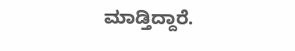ಮಾಡ್ತಿದ್ದಾರೆ.